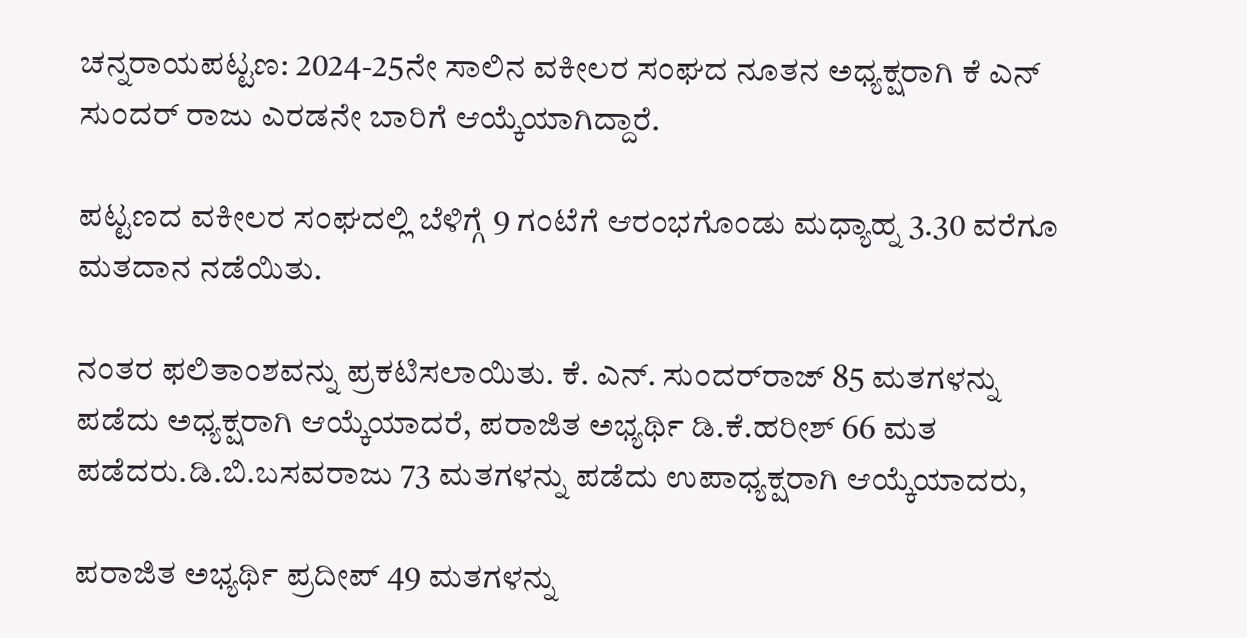ಚನ್ನರಾಯಪಟ್ಟಣ: 2024-25ನೇ ಸಾಲಿನ ವಕೀಲರ ಸಂಘದ ನೂತನ ಅಧ್ಯಕ್ಷರಾಗಿ ಕೆ ಎನ್ ಸುಂದರ್ ರಾಜು ಎರಡನೇ ಬಾರಿಗೆ ಆಯ್ಕೆಯಾಗಿದ್ದಾರೆ.

ಪಟ್ಟಣದ ವಕೀಲರ ಸಂಘದಲ್ಲಿ ಬೆಳಿಗ್ಗೆ 9 ಗಂಟೆಗೆ ಆರಂಭಗೊಂಡು ಮಧ್ಯಾಹ್ನ 3.30 ವರೆಗೂ ಮತದಾನ ನಡೆಯಿತು.

ನಂತರ ಫಲಿತಾಂಶವನ್ನು ಪ್ರಕಟಿಸಲಾಯಿತು. ಕೆ. ಎನ್. ಸುಂದರ್‌ರಾಜ್ 85 ಮತಗಳನ್ನು ಪಡೆದು ಅಧ್ಯಕ್ಷರಾಗಿ ಆಯ್ಕೆಯಾದರೆ, ಪರಾಜಿತ ಅಭ್ಯರ್ಥಿ ಡಿ.ಕೆ.ಹರೀಶ್ 66 ಮತ ಪಡೆದರು.ಡಿ.ಬಿ.ಬಸವರಾಜು 73 ಮತಗಳನ್ನು ಪಡೆದು ಉಪಾಧ್ಯಕ್ಷರಾಗಿ ಆಯ್ಕೆಯಾದರು,

ಪರಾಜಿತ ಅಭ್ಯರ್ಥಿ ಪ್ರದೀಪ್ 49 ಮತಗಳನ್ನು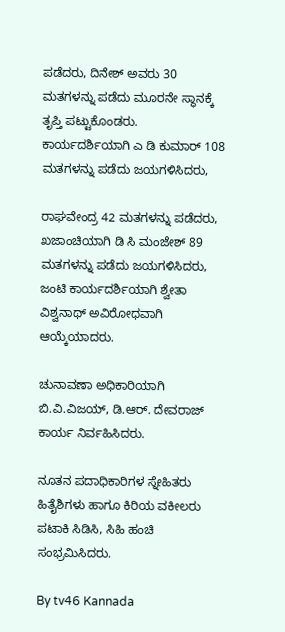ಪಡೆದರು, ದಿನೇಶ್ ಅವರು 30 ಮತಗಳನ್ನು ಪಡೆದು ಮೂರನೇ ಸ್ಥಾನಕ್ಕೆ ತೃಪ್ತಿ ಪಟ್ಟುಕೊಂಡರು. ಕಾರ್ಯದರ್ಶಿಯಾಗಿ ಎ ಡಿ ಕುಮಾರ್ 108 ಮತಗಳನ್ನು ಪಡೆದು ಜಯಗಳಿಸಿದರು,

ರಾಘವೇಂದ್ರ 42 ಮತಗಳನ್ನು ಪಡೆದರು, ಖಜಾಂಚಿಯಾಗಿ ಡಿ ಸಿ ಮಂಜೇಶ್ 89 ಮತಗಳನ್ನು ಪಡೆದು ಜಯಗಳಿಸಿದರು, ಜಂಟಿ ಕಾರ್ಯದರ್ಶಿಯಾಗಿ ಶ್ವೇತಾ ವಿಶ್ವನಾಥ್ ಅವಿರೋಧವಾಗಿ ಆಯ್ಕೆಯಾದರು.

ಚುನಾವಣಾ ಅಧಿಕಾರಿಯಾಗಿ ಬಿ.ವಿ.ವಿಜಯ್, ಡಿ.ಆ‌ರ್. ದೇವರಾಜ್‌ ಕಾರ್ಯ ನಿರ್ವಹಿಸಿದರು.

ನೂತನ ಪದಾಧಿಕಾರಿಗಳ ಸ್ನೇಹಿತರು ಹಿತೈಶಿಗಳು ಹಾಗೂ ಕಿರಿಯ ವಕೀಲರು ಪಟಾಕಿ ಸಿಡಿಸಿ, ಸಿಹಿ ಹಂಚಿ ಸಂಭ್ರಮಿಸಿದರು.

By tv46 Kannada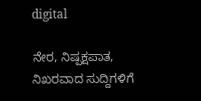digital

ನೇರ, ನಿಷ್ಪಕ್ಷಪಾತ, ನಿಖರವಾದ ಸುದ್ದಿಗಳಿಗೆ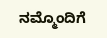ನಮ್ಮೊಂದಿಗೆ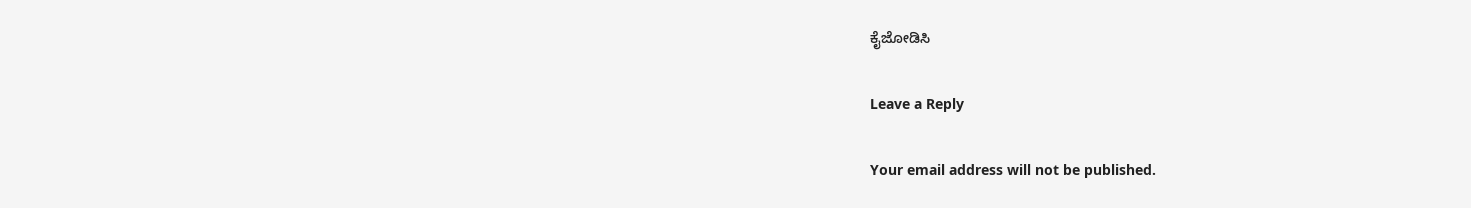ಕೈಜೋಡಿಸಿ

Leave a Reply

Your email address will not be published.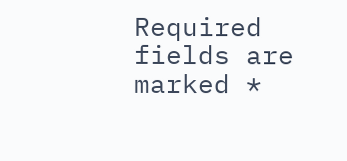Required fields are marked *